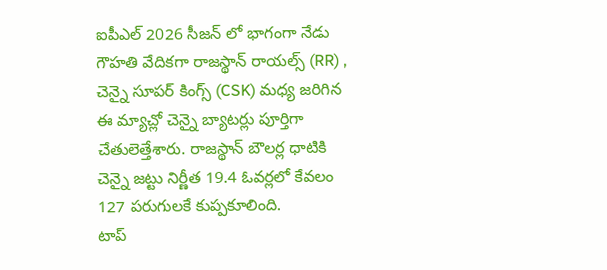ఐపీఎల్ 2026 సీజన్ లో భాగంగా నేడు గౌహతి వేదికగా రాజస్థాన్ రాయల్స్ (RR) , చెన్నై సూపర్ కింగ్స్ (CSK) మధ్య జరిగిన ఈ మ్యాచ్లో చెన్నై బ్యాటర్లు పూర్తిగా చేతులెత్తేశారు. రాజస్థాన్ బౌలర్ల ధాటికి చెన్నై జట్టు నిర్ణీత 19.4 ఓవర్లలో కేవలం 127 పరుగులకే కుప్పకూలింది.
టాప్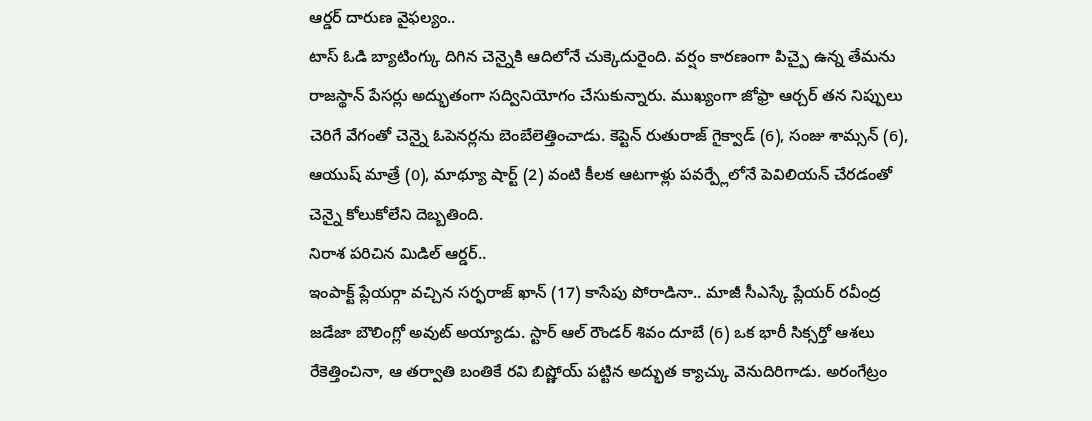ఆర్డర్ దారుణ వైఫల్యం..
టాస్ ఓడి బ్యాటింగ్కు దిగిన చెన్నైకి ఆదిలోనే చుక్కెదురైంది. వర్షం కారణంగా పిచ్పై ఉన్న తేమను రాజస్థాన్ పేసర్లు అద్భుతంగా సద్వినియోగం చేసుకున్నారు. ముఖ్యంగా జోఫ్రా ఆర్చర్ తన నిప్పులు చెరిగే వేగంతో చెన్నై ఓపెనర్లను బెంబేలెత్తించాడు. కెప్టెన్ రుతురాజ్ గైక్వాడ్ (6), సంజు శామ్సన్ (6), ఆయుష్ మాత్రే (0), మాథ్యూ షార్ట్ (2) వంటి కీలక ఆటగాళ్లు పవర్ప్లేలోనే పెవిలియన్ చేరడంతో చెన్నై కోలుకోలేని దెబ్బతింది.
నిరాశ పరిచిన మిడిల్ ఆర్డర్..
ఇంపాక్ట్ ప్లేయర్గా వచ్చిన సర్ఫరాజ్ ఖాన్ (17) కాసేపు పోరాడినా.. మాజీ సీఎస్కే ప్లేయర్ రవీంద్ర జడేజా బౌలింగ్లో అవుట్ అయ్యాడు. స్టార్ ఆల్ రౌండర్ శివం దూబే (6) ఒక భారీ సిక్సర్తో ఆశలు రేకెత్తించినా, ఆ తర్వాతి బంతికే రవి బిష్ణోయ్ పట్టిన అద్భుత క్యాచ్కు వెనుదిరిగాడు. అరంగేట్రం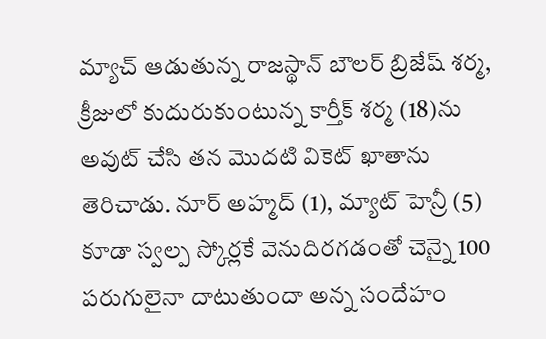మ్యాచ్ ఆడుతున్న రాజస్థాన్ బౌలర్ బ్రిజేష్ శర్మ, క్రీజులో కుదురుకుంటున్న కార్తీక్ శర్మ (18)ను అవుట్ చేసి తన మొదటి వికెట్ ఖాతాను తెరిచాడు. నూర్ అహ్మద్ (1), మ్యాట్ హెన్రీ (5) కూడా స్వల్ప స్కోర్లకే వెనుదిరగడంతో చెన్నై 100 పరుగులైనా దాటుతుందా అన్న సందేహం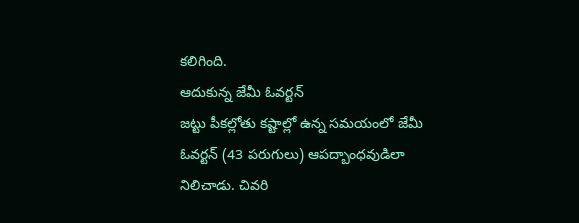కలిగింది.
ఆదుకున్న జేమీ ఓవర్టన్
జట్టు పీకల్లోతు కష్టాల్లో ఉన్న సమయంలో జేమీ ఓవర్టన్ (43 పరుగులు) ఆపద్బాంధవుడిలా నిలిచాడు. చివరి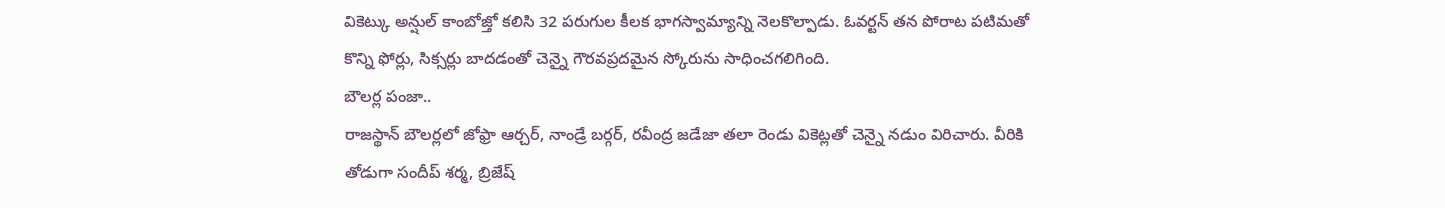వికెట్కు అన్షుల్ కాంబోజ్తో కలిసి 32 పరుగుల కీలక భాగస్వామ్యాన్ని నెలకొల్పాడు. ఓవర్టన్ తన పోరాట పటిమతో కొన్ని ఫోర్లు, సిక్సర్లు బాదడంతో చెన్నై గౌరవప్రదమైన స్కోరును సాధించగలిగింది.
బౌలర్ల పంజా..
రాజస్థాన్ బౌలర్లలో జోఫ్రా ఆర్చర్, నాండ్రే బర్గర్, రవీంద్ర జడేజా తలా రెండు వికెట్లతో చెన్నై నడుం విరిచారు. వీరికి తోడుగా సందీప్ శర్మ, బ్రిజేష్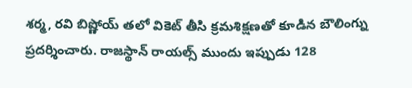శర్మ, రవి బిష్ణోయ్ తలో వికెట్ తీసి క్రమశిక్షణతో కూడిన బౌలింగ్ను ప్రదర్శించారు. రాజస్థాన్ రాయల్స్ ముందు ఇప్పుడు 128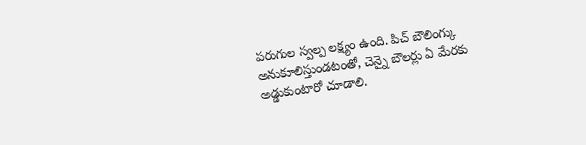పరుగుల స్వల్ప లక్ష్యం ఉంది. పిచ్ బౌలింగ్కు అనుకూలిస్తుండటంతో, చెన్నై బౌలర్లు ఏ మేరకు అడ్డుకుంటారో చూడాలి.